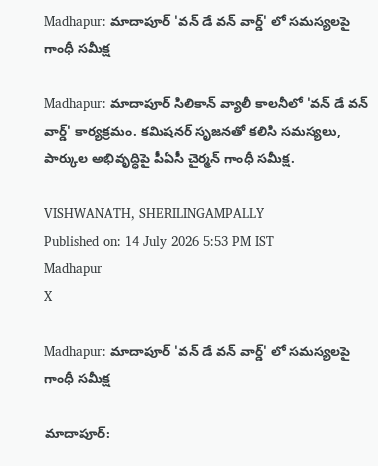Madhapur: మాదాపూర్ 'వన్ డే వన్ వార్డ్' లో సమస్యలపై గాంధీ సమీక్ష

Madhapur: మాదాపూర్ సిలికాన్ వ్యాలీ కాలనీలో 'వన్ డే వన్ వార్డ్' కార్యక్రమం. కమిషనర్ సృజనతో కలిసి సమస్యలు, పార్కుల అభివృద్ధిపై పీఏసీ చైర్మన్ గాంధీ సమీక్ష.

VISHWANATH, SHERILINGAMPALLY
Published on: 14 July 2026 5:53 PM IST
Madhapur
X

Madhapur: మాదాపూర్ 'వన్ డే వన్ వార్డ్' లో సమస్యలపై గాంధీ సమీక్ష

మాదాపూర్: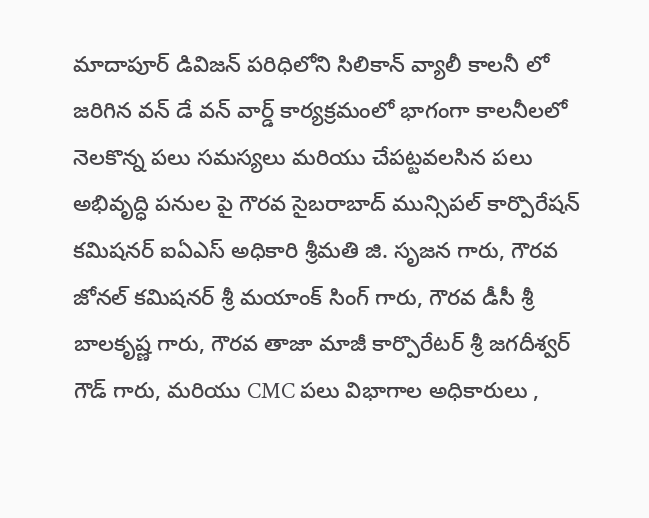మాదాపూర్ డివిజన్ పరిధిలోని సిలికాన్ వ్యాలీ కాలనీ లో జరిగిన వన్ డే వన్ వార్డ్ కార్యక్రమంలో భాగంగా కాలనీలలో నెలకొన్న పలు సమస్యలు మరియు చేపట్టవలసిన పలు అభివృద్ధి పనుల పై గౌరవ సైబరాబాద్ మున్సిపల్ కార్పొరేషన్ కమిషనర్‌ ఐఏఎస్ అధికారి శ్రీమతి జి. సృజన గారు, గౌరవ జోనల్ కమిషనర్ శ్రీ మయాంక్ సింగ్ గారు, గౌరవ డీసీ శ్రీ బాలకృష్ణ గారు, గౌరవ తాజా మాజీ కార్పొరేటర్ శ్రీ జగదీశ్వర్ గౌడ్ గారు, మరియు CMC పలు విభాగాల అధికారులు ,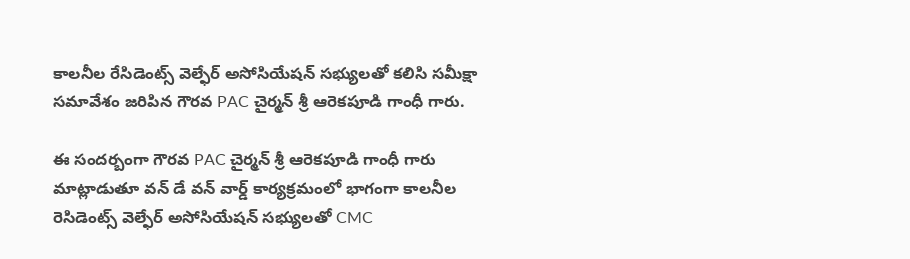కాలనీల రేసిడెంట్స్ వెల్ఫేర్ అసోసియేషన్ సభ్యులతో కలిసి సమీక్షా సమావేశం జరిపిన గౌరవ PAC చైర్మన్ శ్రీ ఆరెకపూడి గాంధీ గారు.

ఈ సందర్బంగా గౌరవ PAC చైర్మన్ శ్రీ ఆరెకపూడి గాంధీ గారు మాట్లాడుతూ వన్ డే వన్ వార్డ్ కార్యక్రమంలో భాగంగా కాలనీల రెసిడెంట్స్ వెల్ఫేర్ అసోసియేషన్ సభ్యులతో CMC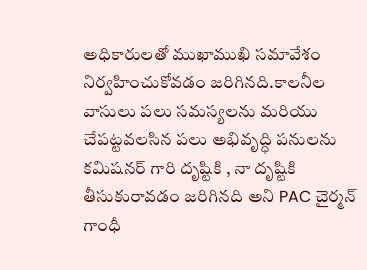అధికారులతో ముఖాముఖి సమావేశం నిర్వహించుకోవడం జరిగినది.కాలనీల వాసులు పలు సమస్యలను మరియు చేపట్టవలసిన పలు అభివృద్ధి పనులను కమిషనర్ గారి దృష్టికి , నా దృష్టికి తీసుకురావడం జరిగినది అని PAC చైర్మన్ గాంధీ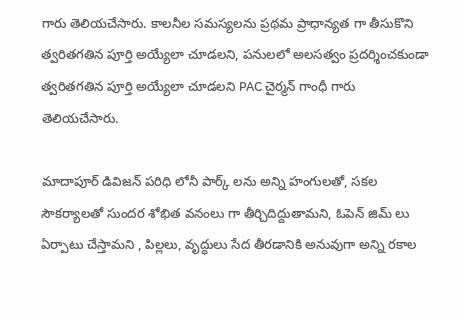గారు తెలియచేసారు. కాలనీల సమస్యలను ప్రథమ ప్రాధాన్యత గా తీసుకొని త్వరితగతిన పూర్తి అయ్యేలా చూడలని, పనులలో అలసత్వం ప్రదర్శించకుండా త్వరితగతిన పూర్తి అయ్యేలా చూడలని PAC చైర్మన్ గాంధీ గారు తెలియచేసారు.

మాదాపూర్ డివిజన్ పరిధి లోనీ పార్క్ లను అన్ని హంగులతో, సకల సౌకర్యాలతో సుందర శోభిత వనంలు గా తీర్చిదిద్దుతామని, ఓపెన్ జిమ్ లు ఏర్పాటు చేస్తామని , పిల్లలు, వృద్ధులు సేద తీరడానికి అనువుగా అన్ని రకాల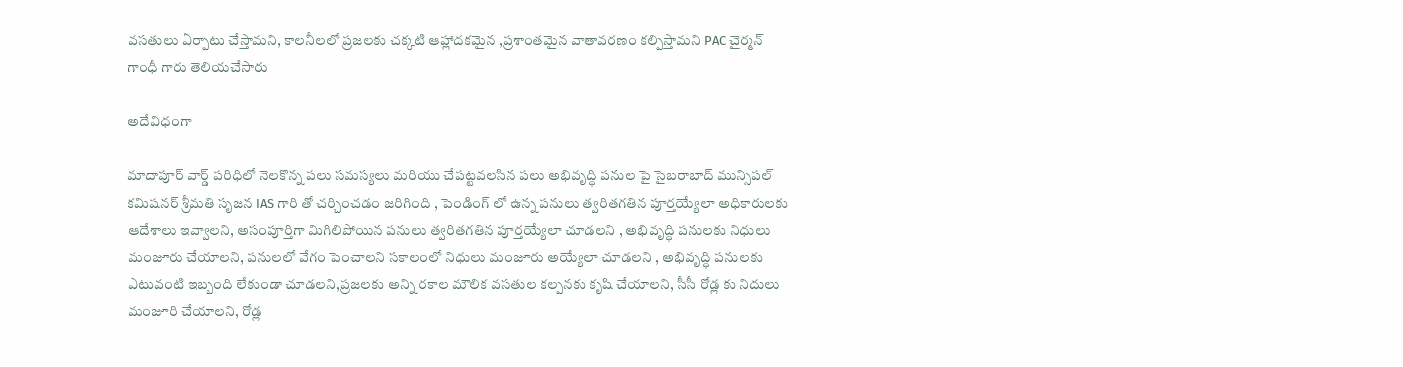వసతులు ఏర్పాటు చేస్తామని, కాలనీలలో ప్రజలకు చక్కటి ఆహ్లాదకమైన ,ప్రశాంతమైన వాతావరణం కల్పిస్తామని PAC చైర్మన్ గాంధీ గారు తెలియచేసారు

అదేవిధంగా

మాదాపూర్ వార్డ్ పరిధిలో నెలకొన్న పలు సమస్యలు మరియు చేపట్టవలసిన పలు అభివృద్ధి పనుల పై సైబరాబాద్ మున్సిపల్ కమిషనర్ శ్రీమతి సృజన IAS గారి తో చర్చించడం జరిగింది , పెండింగ్ లో ఉన్న పనులు త్వరితగతిన పూర్తయ్యేలా అధికారులకు ఆదేశాలు ఇవ్వాలని, అసంపూర్తిగా మిగిలిపోయిన పనులు త్వరితగతిన పూర్తయ్యేలా చూడలని , అభివృద్ధి పనులకు నిధులు మంజూరు చేయాలని, పనులలో వేగం పెంచాలని సకాలంలో నిధులు మంజూరు అయ్యేలా చూడలని , అభివృద్ధి పనులకు ఎటువంటి ఇబ్బంది లేకుండా చూడలని,ప్రజలకు అన్ని రకాల మౌలిక వసతుల కల్పనకు కృషి చేయాలని, సీసీ రోడ్ల కు నిదులు మంజూరి చేయాలని, రోడ్ల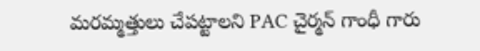మరమ్మత్తులు చేపట్టాలని PAC చైర్మన్ గాంధీ గారు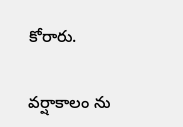కోరారు.

వర్షాకాలం ను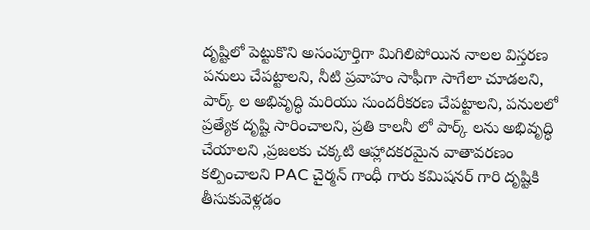దృష్టిలో పెట్టుకొని అసంపూర్తిగా మిగిలిపోయిన నాలల విస్తరణ పనులు చేపట్టాలని, నీటి ప్రవాహం సాఫీగా సాగేలా చూడలని, పార్క్ ల అభివృద్ధి మరియు సుందరీకరణ చేపట్టాలని, పనులలో ప్రత్యేక దృష్టి సారించాలని, ప్రతి కాలనీ లో పార్క్ లను అభివృద్ధి చేయాలని ,ప్రజలకు చక్కటి ఆహ్లాదకరమైన వాతావరణం కల్పించాలని PAC చైర్మన్ గాంధీ గారు కమిషనర్ గారి దృష్టికి తీసుకువెళ్లడం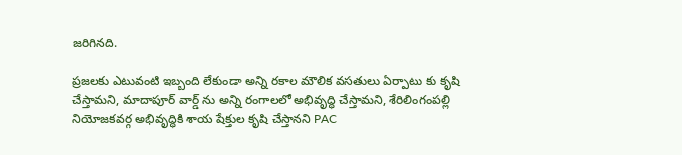జరిగినది.

ప్రజలకు ఎటువంటి ఇబ్బంది లేకుండా అన్ని రకాల మౌలిక వసతులు ఏర్పాటు కు కృషి చేస్తామని, మాదాపూర్ వార్డ్ ను అన్ని రంగాలలో అభివృద్ధి చేస్తామని, శేరిలింగంపల్లి నియోజకవర్గ అభివృద్ధికి శాయ షేక్తుల కృషి చేస్తానని PAC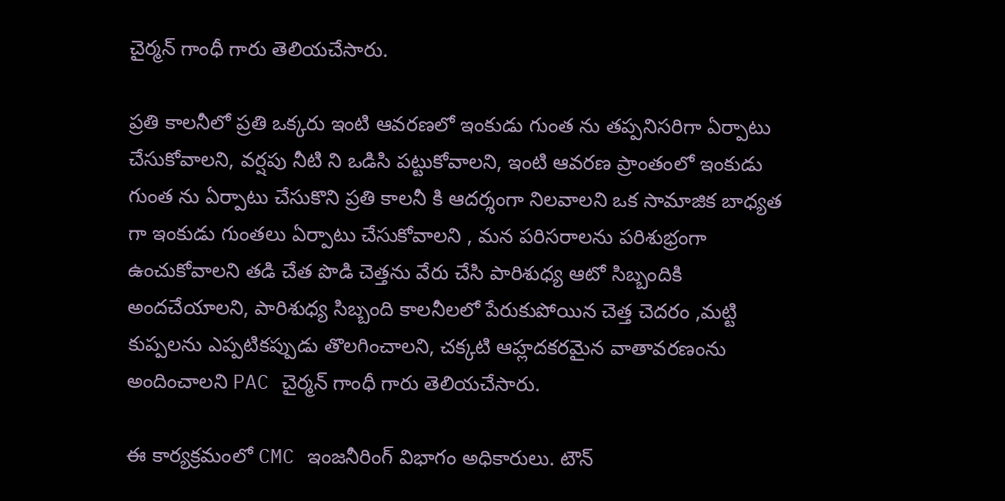చైర్మన్ గాంధీ గారు తెలియచేసారు.

ప్రతి కాలనీలో ప్రతి ఒక్కరు ఇంటి ఆవరణలో ఇంకుడు గుంత ను తప్పనిసరిగా ఏర్పాటు చేసుకోవాలని, వర్షపు నీటి ని ఒడిసి పట్టుకోవాలని, ఇంటి ఆవరణ ప్రాంతంలో ఇంకుడు గుంత ను ఏర్పాటు చేసుకొని ప్రతి కాలనీ కి ఆదర్శంగా నిలవాలని ఒక సామాజిక బాధ్యత గా ఇంకుడు గుంతలు ఏర్పాటు చేసుకోవాలని , మన పరిసరాలను పరిశుభ్రంగా ఉంచుకోవాలని తడి చేత పొడి చెత్తను వేరు చేసి పారిశుధ్య ఆటో సిబ్బందికి అందచేయాలని, పారిశుధ్య సిబ్బంది కాలనీలలో పేరుకుపోయిన చెత్త చెదరం ,మట్టి కుప్పలను ఎప్పటికప్పుడు తొలగించాలని, చక్కటి ఆహ్లదకరమైన వాతావరణంను అందించాలని PAC చైర్మన్ గాంధీ గారు తెలియచేసారు.

ఈ కార్యక్రమంలో CMC ఇంజనీరింగ్ విభాగం అధికారులు. టౌన్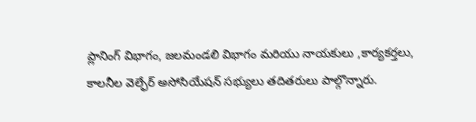ప్లానింగ్ విభాగం, జలమండలి విభాగం మరియు నాయకులు ,కార్యకర్తలు, కాలనీల వెల్ఫేర్ అసోసియేషన్ సభ్యులు తదితరులు పాల్గొన్నారు.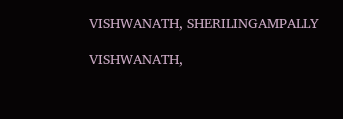VISHWANATH, SHERILINGAMPALLY

VISHWANATH,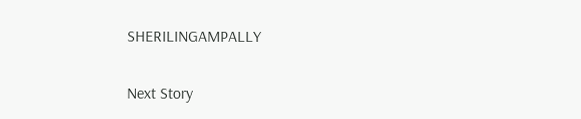SHERILINGAMPALLY

Next Story